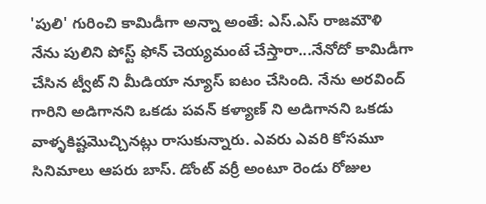'పులి' గురించి కామిడీగా అన్నా అంతే: ఎస్.ఎస్ రాజమౌళి
నేను పులిని పోస్ట్ ఫోన్ చెయ్యమంటే చేస్తారా...నేనోదో కామిడీగా చేసిన ట్వీట్ ని మీడియా న్యూస్ ఐటం చేసింది. నేను అరవింద్ గారిని అడిగానని ఒకడు పవన్ కళ్యాణ్ ని అడిగానని ఒకడు వాళ్ళకిష్టమొచ్చినట్లు రాసుకున్నారు. ఎవరు ఎవరి కోసమూ సినిమాలు ఆపరు బాస్. డోంట్ వర్రీ అంటూ రెండు రోజుల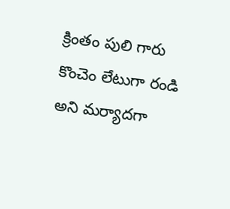క్రింతం పులి గారు కొంచెం లేటుగా రండి అని మర్యాదగా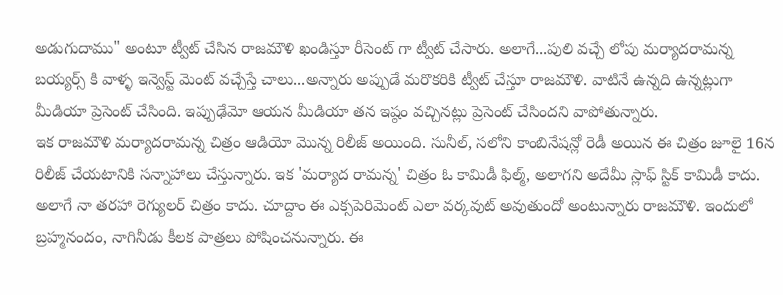అడుగుదాము" అంటూ ట్వీట్ చేసిన రాజమౌళి ఖండిస్తూ రీసెంట్ గా ట్వీట్ చేసారు. అలాగే...పులి వచ్చే లోపు మర్యాదరామన్న బయ్యర్స్ కి వాళ్ళ ఇన్వెస్ట్ మెంట్ వచ్చేస్తే చాలు...అన్నారు అప్పుడే మరొకరికి ట్వీట్ చేస్తూ రాజమౌళి. వాటినే ఉన్నది ఉన్నట్లుగా మీడియా ప్రెసెంట్ చేసింది. ఇప్పుఢేమో ఆయన మీడియా తన ఇష్ఠం వచ్చినట్లు ప్రెసెంట్ చేసిందని వాపోతున్నారు.
ఇక రాజమౌళి మర్యాదరామన్న చిత్రం ఆడియో మొన్న రిలీజ్ అయింది. సునీల్, సలోని కాంబినేషన్లో రెడీ అయిన ఈ చిత్రం జూలై 16న రిలీజ్ చేయటానికి సన్నాహాలు చేస్తున్నారు. ఇక 'మర్యాద రామన్న' చిత్రం ఓ కామిడీ ఫిల్మ్, అలాగని అదేమీ స్లాఫ్ స్టిక్ కామిడీ కాదు. అలాగే నా తరహా రెగ్యులర్ చిత్రం కాదు. చూద్దాం ఈ ఎక్సపెరిమెంట్ ఎలా వర్కవుట్ అవుతుందో అంటున్నారు రాజమౌళి. ఇందులో బ్రహ్మనందం, నాగినీడు కీలక పాత్రలు పోషించనున్నారు. ఈ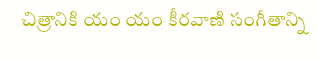చిత్రానికి యం యం కీరవాణి సంగీతాన్ని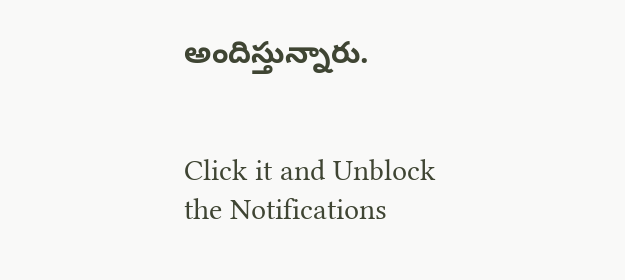అందిస్తున్నారు.


Click it and Unblock the Notifications